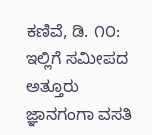ಕಣಿವೆ, ಡಿ. ೧೦: ಇಲ್ಲಿಗೆ ಸಮೀಪದ ಅತ್ತೂರು ಜ್ಞಾನಗಂಗಾ ವಸತಿ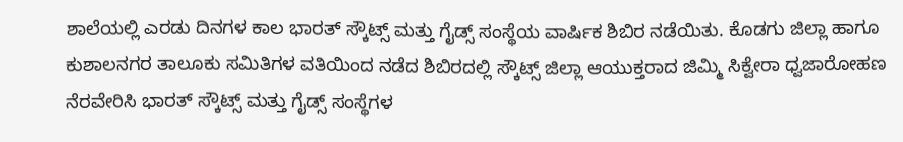ಶಾಲೆಯಲ್ಲಿ ಎರಡು ದಿನಗಳ ಕಾಲ ಭಾರತ್ ಸ್ಕೌಟ್ಸ್ ಮತ್ತು ಗೈಡ್ಸ್ ಸಂಸ್ಥೆಯ ವಾರ್ಷಿಕ ಶಿಬಿರ ನಡೆಯಿತು. ಕೊಡಗು ಜಿಲ್ಲಾ ಹಾಗೂ ಕುಶಾಲನಗರ ತಾಲೂಕು ಸಮಿತಿಗಳ ವತಿಯಿಂದ ನಡೆದ ಶಿಬಿರದಲ್ಲಿ ಸ್ಕೌಟ್ಸ್ ಜಿಲ್ಲಾ ಆಯುಕ್ತರಾದ ಜಿಮ್ಮಿ ಸಿಕ್ವೇರಾ ಧ್ವಜಾರೋಹಣ ನೆರವೇರಿಸಿ ಭಾರತ್ ಸ್ಕೌಟ್ಸ್ ಮತ್ತು ಗೈಡ್ಸ್ ಸಂಸ್ಥೆಗಳ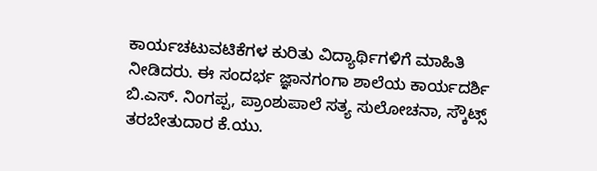ಕಾರ್ಯಚಟುವಟಿಕೆಗಳ ಕುರಿತು ವಿದ್ಯಾರ್ಥಿಗಳಿಗೆ ಮಾಹಿತಿ ನೀಡಿದರು. ಈ ಸಂದರ್ಭ ಜ್ಞಾನಗಂಗಾ ಶಾಲೆಯ ಕಾರ್ಯದರ್ಶಿ ಬಿ.ಎಸ್. ನಿಂಗಪ್ಪ, ಪ್ರಾಂಶುಪಾಲೆ ಸತ್ಯ ಸುಲೋಚನಾ, ಸ್ಕೌಟ್ಸ್ ತರಬೇತುದಾರ ಕೆ.ಯು.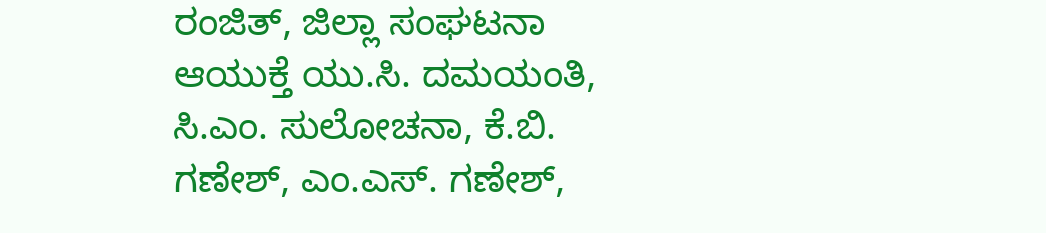ರಂಜಿತ್, ಜಿಲ್ಲಾ ಸಂಘಟನಾ ಆಯುಕ್ತೆ ಯು.ಸಿ. ದಮಯಂತಿ, ಸಿ.ಎಂ. ಸುಲೋಚನಾ, ಕೆ.ಬಿ. ಗಣೇಶ್, ಎಂ.ಎಸ್. ಗಣೇಶ್,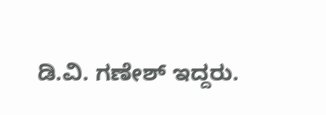ಡಿ.ವಿ. ಗಣೇಶ್ ಇದ್ದರು.